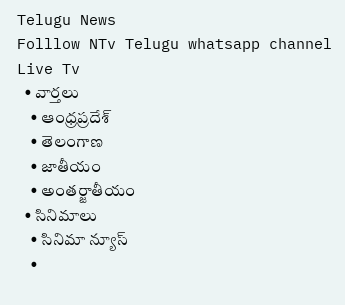Telugu News
Folllow NTv Telugu whatsapp channel Live Tv
  • వార్తలు
    • ఆంధ్రప్రదేశ్
    • తెలంగాణ
    • జాతీయం
    • అంతర్జాతీయం
  • సినిమాలు
    • సినిమా న్యూస్
    •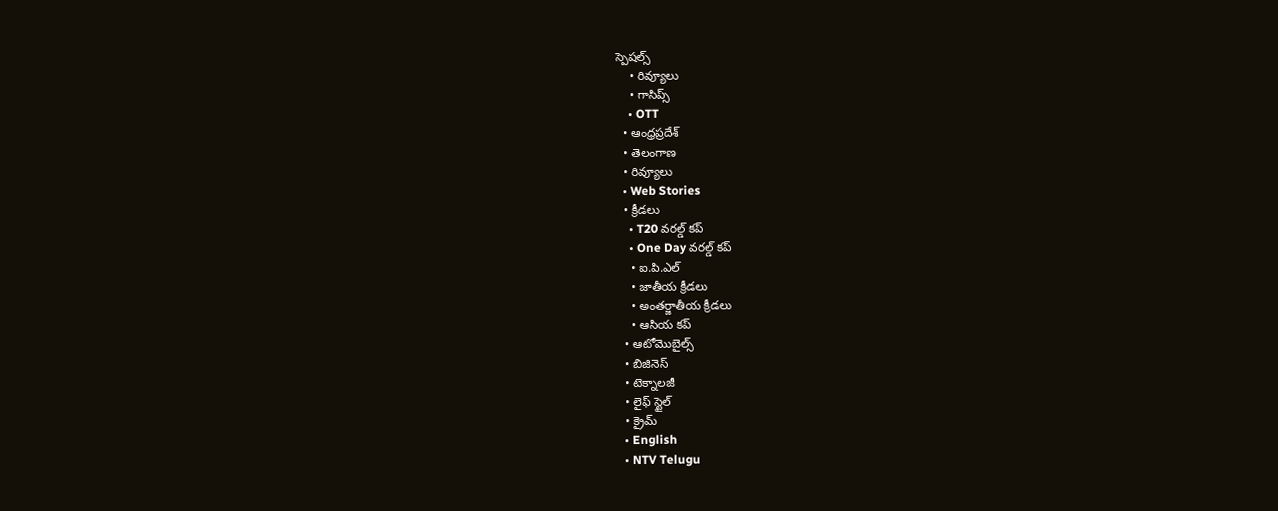స్పెషల్స్
    • రివ్యూలు
    • గాసిప్స్
    • OTT
  • ఆంధ్రప్రదేశ్
  • తెలంగాణ
  • రివ్యూలు
  • Web Stories
  • క్రీడలు
    • T20 వరల్డ్ కప్
    • One Day వరల్డ్ కప్
    • ఐ.పి.ఎల్
    • జాతీయ క్రీడలు
    • అంతర్జాతీయ క్రీడలు
    • ఆసియ కప్
  • ఆటోమొబైల్స్
  • బిజినెస్‌
  • టెక్నాలజీ
  • లైఫ్ స్టైల్
  • క్రైమ్
  • English
  • NTV Telugu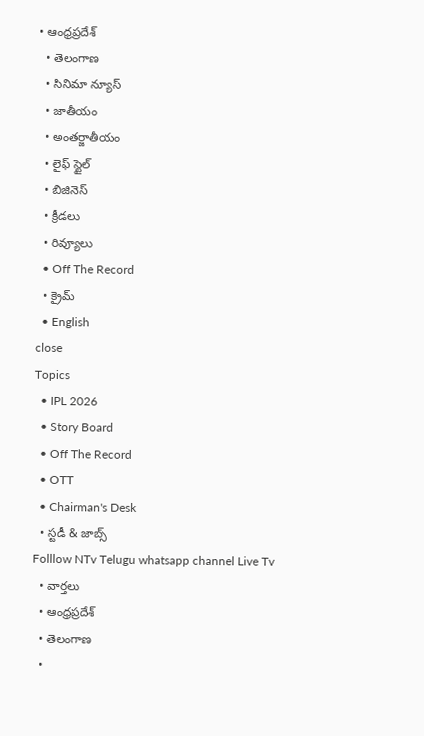• ఆంధ్రప్రదేశ్
  • తెలంగాణ
  • సినిమా న్యూస్
  • జాతీయం
  • అంతర్జాతీయం
  • లైఫ్ స్టైల్
  • బిజినెస్‌
  • క్రీడలు
  • రివ్యూలు
  • Off The Record
  • క్రైమ్
  • English
close
Topics
  • IPL 2026
  • Story Board
  • Off The Record
  • OTT
  • Chairman's Desk
  • స్టడీ & జాబ్స్
Folllow NTv Telugu whatsapp channel Live Tv
  • వార్తలు
  • ఆంధ్రప్రదేశ్
  • తెలంగాణ
  •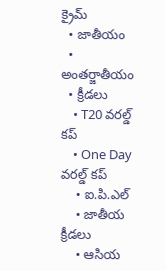క్రైమ్
  • జాతీయం
  • అంతర్జాతీయం
  • క్రీడలు
    • T20 వరల్డ్ కప్
    • One Day వరల్డ్ కప్
    • ఐ.పి.ఎల్
    • జాతీయ క్రీడలు
    • ఆసియ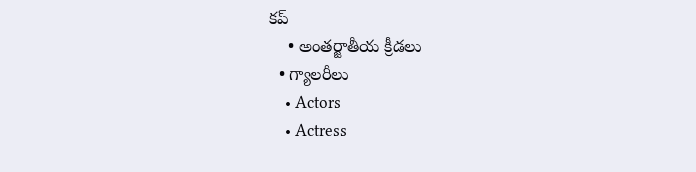కప్
    • అంతర్జాతీయ క్రీడలు
  • గ్యాలరీలు
    • Actors
    • Actress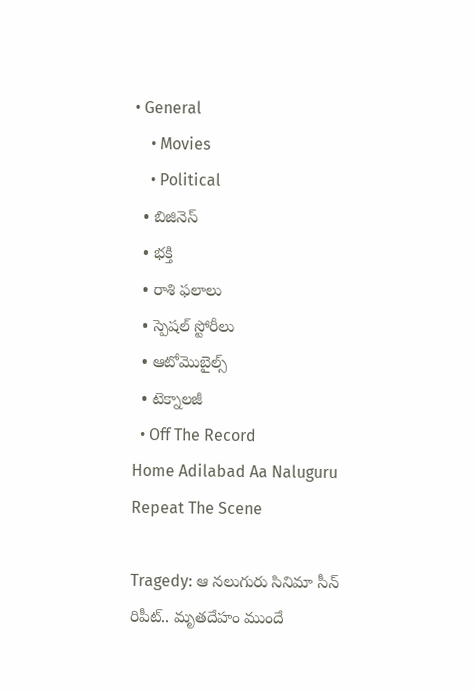• General
    • Movies
    • Political
  • బిజినెస్‌
  • భక్తి
  • రాశి ఫలాలు
  • స్పెషల్‌ స్టోరీలు
  • ఆటోమొబైల్స్
  • టెక్నాలజీ
  • Off The Record
Home Adilabad Aa Naluguru Repeat The Scene

Tragedy: ఆ నలుగురు సినిమా సీన్ రిపీట్.. మృతదేహం ముందే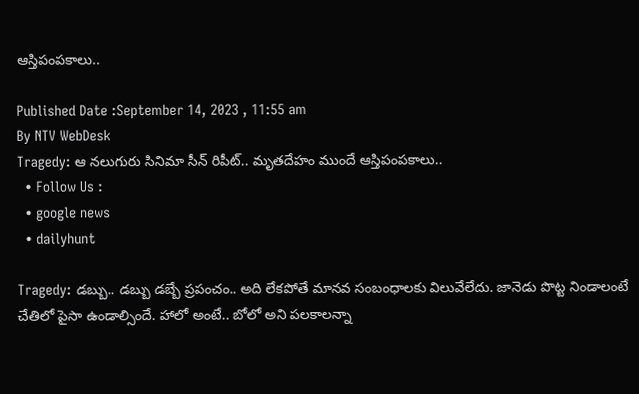ఆస్తిపంపకాలు..

Published Date :September 14, 2023 , 11:55 am
By NTV WebDesk
Tragedy: ఆ నలుగురు సినిమా సీన్ రిపీట్.. మృతదేహం ముందే ఆస్తిపంపకాలు..
  • Follow Us :
  • google news
  • dailyhunt

Tragedy: డబ్బు.. డబ్బు డబ్బే ప్రపంచం.. అది లేకపోతే మానవ సంబంధాలకు విలువేలేదు. జానెడు పొట్ట నిండాలంటే చేతిలో పైసా ఉండాల్సిందే. హాలో అంటే.. బోలో అని పలకాలన్నా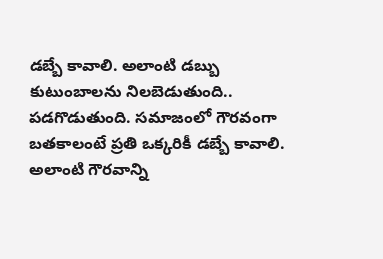డబ్బే కావాలి. అలాంటి డబ్బు కుటుంబాలను నిలబెడుతుంది.. పడగొడుతుంది. సమాజంలో గౌరవంగా బతకాలంటే ప్రతి ఒక్కరికీ డబ్బే కావాలి. అలాంటి గౌరవాన్ని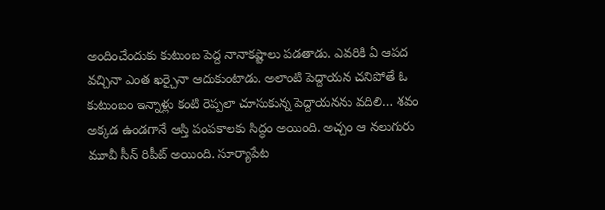అందించేందుకు కుటుంబ పెద్ద నానాకష్టాలు పడతాడు. ఎవరికి ఏ ఆపద వచ్చినా ఎంత ఖర్చైనా ఆదుకుంటాడు. అలాంటి పెద్దాయన చనిపోతే ఓ కుటుంబం ఇన్నాళ్లు కంటి రెప్పలా చూసుకున్న పెద్దాయనను వదిలి… శవం అక్కడ ఉండగానే ఆస్తి పంపకాలకు సిద్ధం అయింది. అచ్చం ఆ నలుగురు మూవీ సీన్ రిపీట్ అయింది. సూర్యాపేట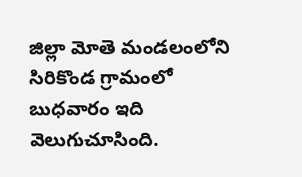జిల్లా మోతె మండలంలోని సిరికొండ గ్రామంలో బుధవారం ఇది వెలుగుచూసింది.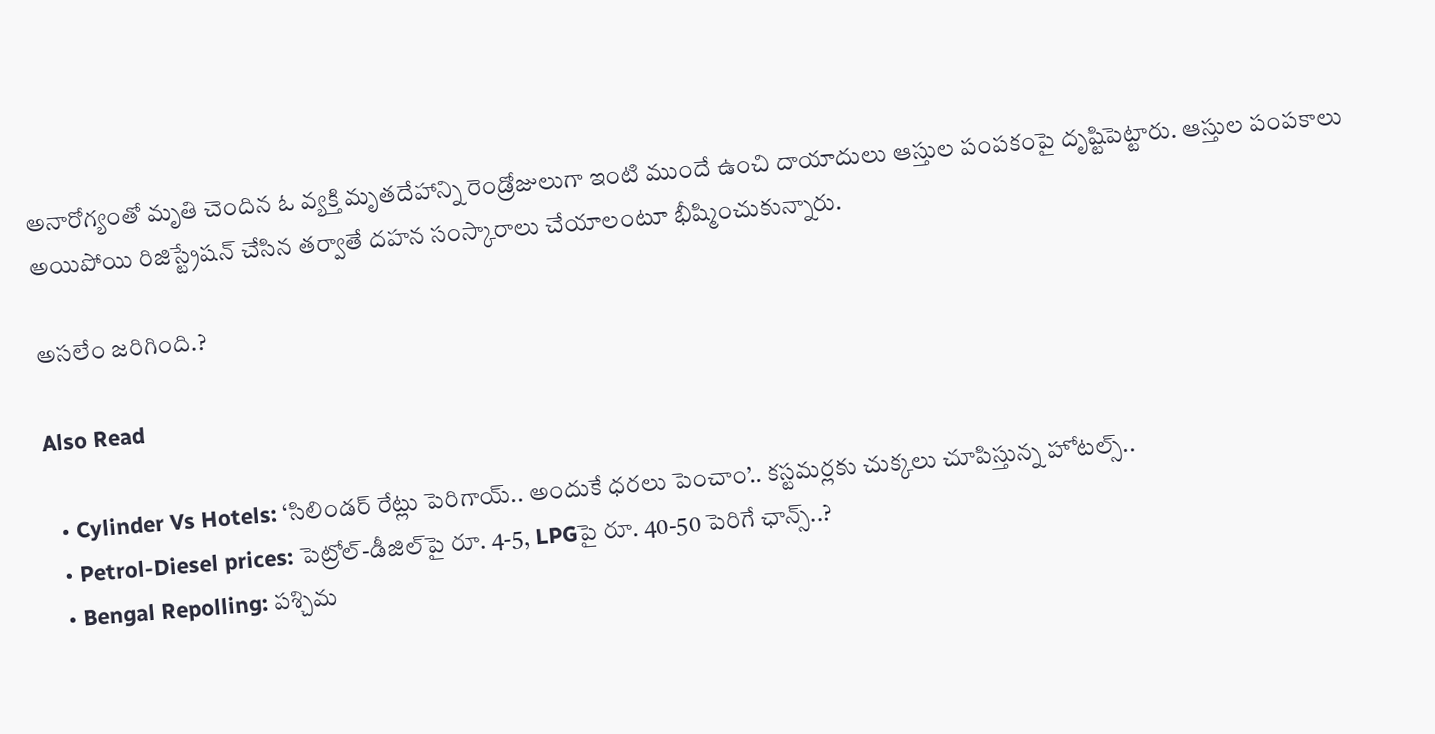అనారోగ్యంతో మృతి చెందిన ఓ వ్యక్తి మృతదేహాన్ని రెండ్రోజులుగా ఇంటి ముందే ఉంచి దాయాదులు ఆస్తుల పంపకంపై దృష్టిపెట్టారు. ఆస్తుల పంపకాలు అయిపోయి రిజిస్ట్రేషన్‌ చేసిన తర్వాతే దహన సంస్కారాలు చేయాలంటూ భీష్మించుకున్నారు.

అసలేం జరిగింది.?

Also Read

  • Cylinder Vs Hotels: ‘సిలిండర్ రేట్లు పెరిగాయ్.. అందుకే ధరలు పెంచాం’.. కస్టమర్లకు చుక్కలు చూపిస్తున్న హోటల్స్..
  • Petrol-Diesel prices: పెట్రోల్-డీజిల్‌పై రూ. 4-5, LPGపై రూ. 40-50 పెరిగే ఛాన్స్..?
  • Bengal Repolling: పశ్చిమ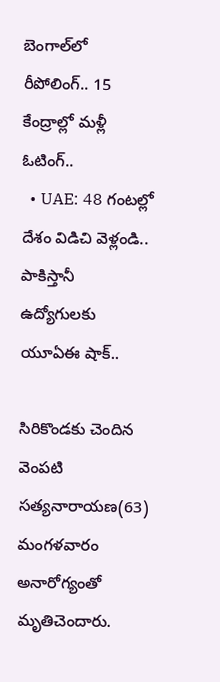బెంగాల్‌లో రీపోలింగ్.. 15 కేంద్రాల్లో మళ్లీ ఓటింగ్..
  • UAE: 48 గంటల్లో దేశం విడిచి వెళ్లండి.. పాకిస్తానీ ఉద్యోగులకు యూఏఈ షాక్..

సిరికొండకు చెందిన వెంపటి సత్యనారాయణ(63) మంగళవారం అనారోగ్యంతో మృతిచెందారు.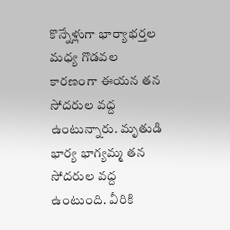కొన్నేళ్లుగా భార్యాభర్తల మధ్య గొడవల కారణంగా ఈయన తన సోదరుల వద్ద ఉంటున్నారు. మృతుడి భార్య భాగ్యమ్మ తన సోదరుల వద్ద ఉంటుంది. వీరికి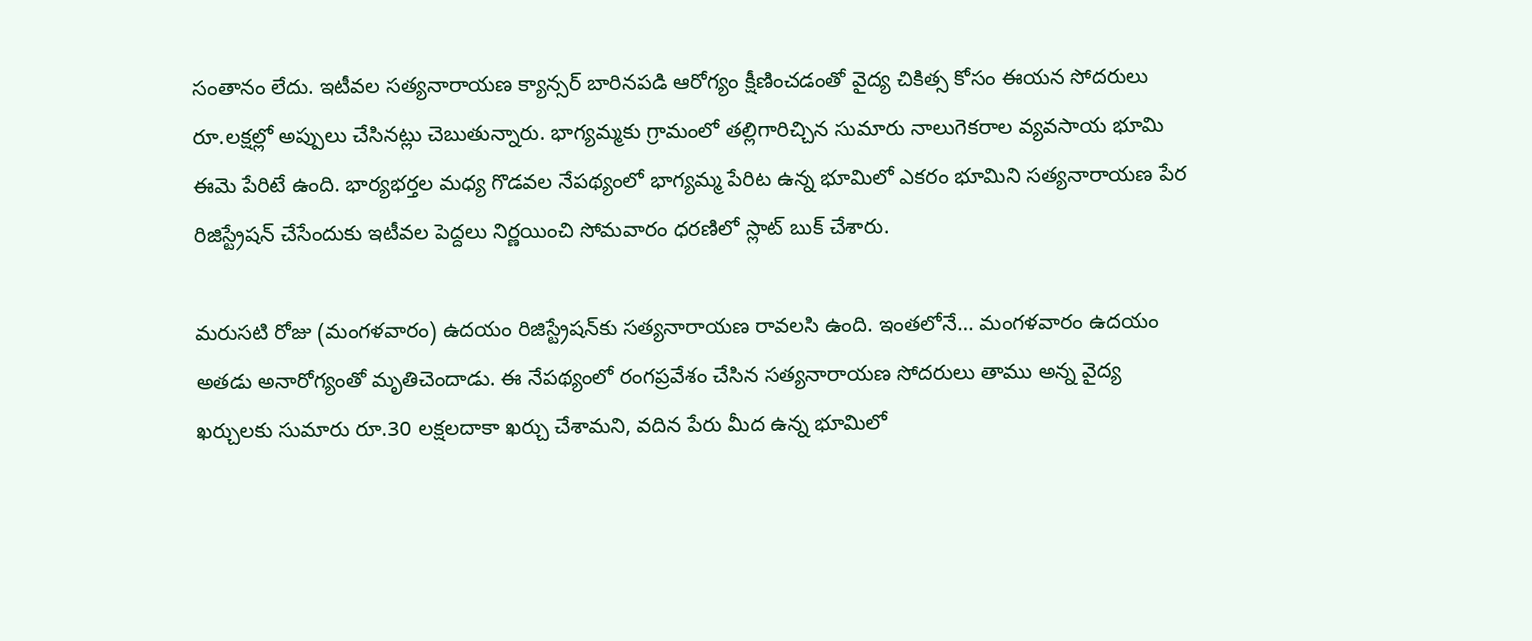సంతానం లేదు. ఇటీవల సత్యనారాయణ క్యాన్సర్‌ బారినపడి ఆరోగ్యం క్షీణించడంతో వైద్య చికిత్స కోసం ఈయన సోదరులు రూ.లక్షల్లో అప్పులు చేసినట్లు చెబుతున్నారు. భాగ్యమ్మకు గ్రామంలో తల్లిగారిచ్చిన సుమారు నాలుగెకరాల వ్యవసాయ భూమి ఈమె పేరిటే ఉంది. భార్యభర్తల మధ్య గొడవల నేపథ్యంలో భాగ్యమ్మ పేరిట ఉన్న భూమిలో ఎకరం భూమిని సత్యనారాయణ పేర రిజిస్ట్రేషన్‌ చేసేందుకు ఇటీవల పెద్దలు నిర్ణయించి సోమవారం ధరణిలో స్లాట్‌ బుక్‌ చేశారు.

మరుసటి రోజు (మంగళవారం) ఉదయం రిజిస్ట్రేషన్‌కు సత్యనారాయణ రావలసి ఉంది. ఇంతలోనే… మంగళవారం ఉదయం అతడు అనారోగ్యంతో మృతిచెందాడు. ఈ నేపథ్యంలో రంగప్రవేశం చేసిన సత్యనారాయణ సోదరులు తాము అన్న వైద్య ఖర్చులకు సుమారు రూ.30 లక్షలదాకా ఖర్చు చేశామని, వదిన పేరు మీద ఉన్న భూమిలో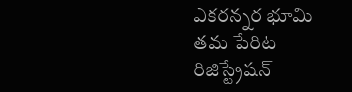ఎకరన్నర భూమి తమ పేరిట రిజిస్ట్రేషన్‌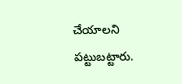చేయాలని పట్టుబట్టారు.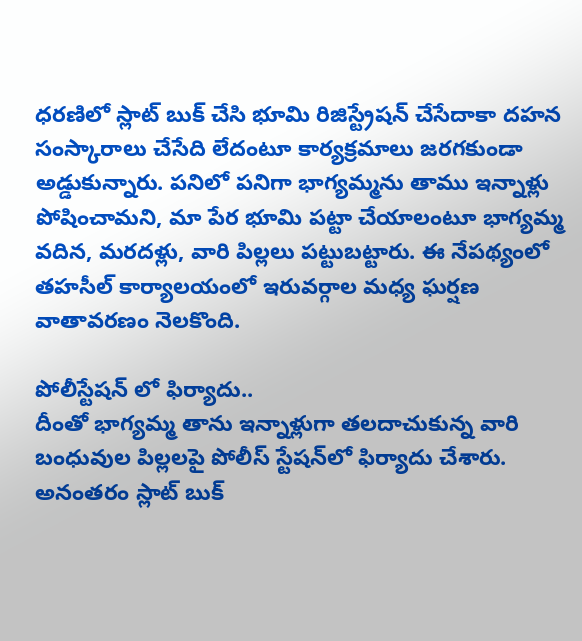ధరణిలో స్లాట్‌ బుక్‌ చేసి భూమి రిజిస్ట్రేషన్‌ చేసేదాకా దహన సంస్కారాలు చేసేది లేదంటూ కార్యక్రమాలు జరగకుండా అడ్డుకున్నారు. పనిలో పనిగా భాగ్యమ్మను తాము ఇన్నాళ్లు పోషించామని, మా పేర భూమి పట్టా చేయాలంటూ భాగ్యమ్మ వదిన, మరదళ్లు, వారి పిల్లలు పట్టుబట్టారు. ఈ నేపథ్యంలో తహసీల్‌ కార్యాలయంలో ఇరువర్గాల మధ్య ఘర్షణ వాతావరణం నెలకొంది.

పోలీస్టేషన్ లో ఫిర్యాదు..
దీంతో భాగ్యమ్మ తాను ఇన్నాళ్లుగా తలదాచుకున్న వారి బంధువుల పిల్లలపై పోలీస్‌ స్టేషన్‌లో ఫిర్యాదు చేశారు. అనంతరం స్లాట్‌ బుక్‌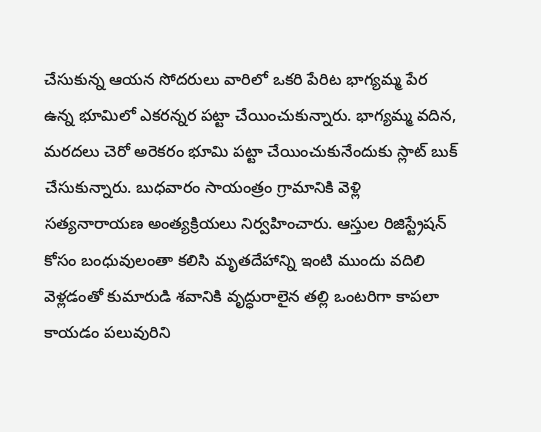చేసుకున్న ఆయన సోదరులు వారిలో ఒకరి పేరిట భాగ్యమ్మ పేర ఉన్న భూమిలో ఎకరన్నర పట్టా చేయించుకున్నారు. భాగ్యమ్మ వదిన, మరదలు చెరో అరెకరం భూమి పట్టా చేయించుకునేందుకు స్లాట్‌ బుక్‌ చేసుకున్నారు. బుధవారం సాయంత్రం గ్రామానికి వెళ్లి సత్యనారాయణ అంత్యక్రియలు నిర్వహించారు. ఆస్తుల రిజిస్ట్రేషన్‌ కోసం బంధువులంతా కలిసి మృతదేహాన్ని ఇంటి ముందు వదిలి వెళ్లడంతో కుమారుడి శవానికి వృద్ధురాలైన తల్లి ఒంటరిగా కాపలా కాయడం పలువురిని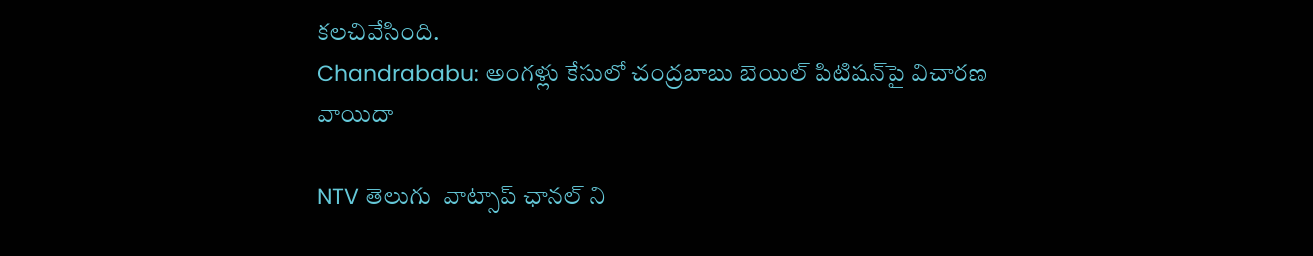కలచివేసింది.
Chandrababu: అంగళ్లు కేసులో చంద్రబాబు బెయిల్ పిటిషన్‌పై విచారణ వాయిదా

NTV తెలుగు  వాట్సాప్ ఛానల్ ని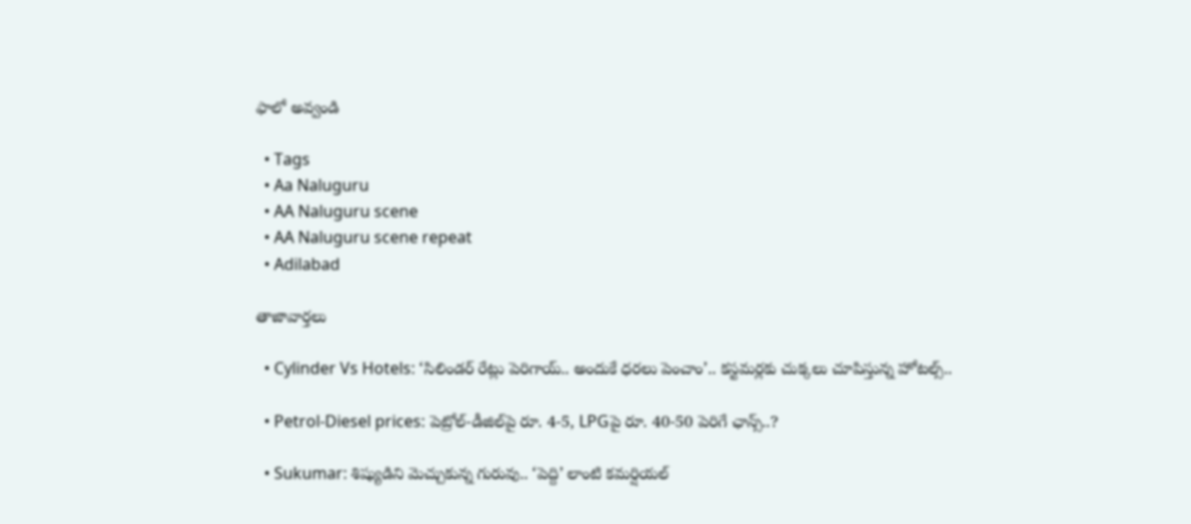ఫాలో అవ్వండి

  • Tags
  • Aa Naluguru
  • AA Naluguru scene
  • AA Naluguru scene repeat
  • Adilabad

తాజావార్తలు

  • Cylinder Vs Hotels: ‘సిలిండర్ రేట్లు పెరిగాయ్.. అందుకే ధరలు పెంచాం’.. కస్టమర్లకు చుక్కలు చూపిస్తున్న హోటల్స్..

  • Petrol-Diesel prices: పెట్రోల్-డీజిల్‌పై రూ. 4-5, LPGపై రూ. 40-50 పెరిగే ఛాన్స్..?

  • Sukumar: శిష్యుడిని మెచ్చుకున్న గురువు.. ‘పెద్ది’ లాంటి కమర్షియల్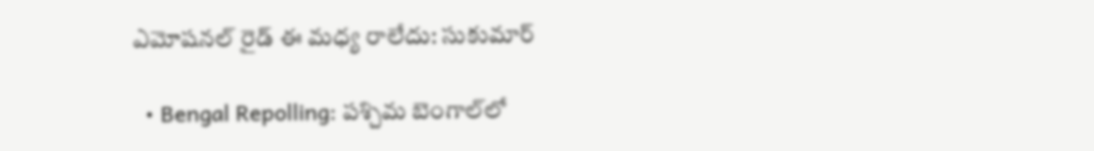ఎమోషనల్ రైడ్ ఈ మధ్య రాలేదు: సుకుమార్

  • Bengal Repolling: పశ్చిమ బెంగాల్‌లో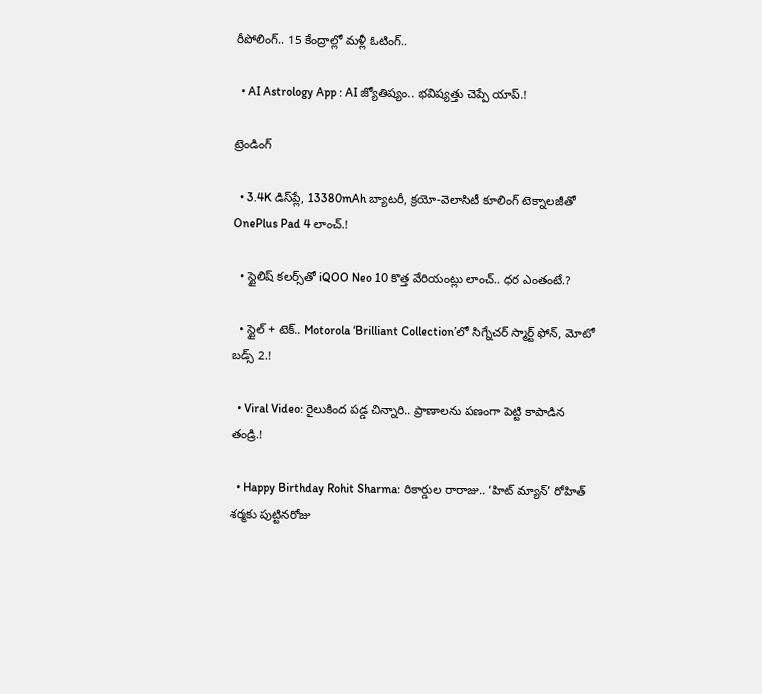రీపోలింగ్.. 15 కేంద్రాల్లో మళ్లీ ఓటింగ్..

  • AI Astrology App : AI జ్యోతిష్యం.. భవిష్యత్తు చెప్పే యాప్.!

ట్రెండింగ్‌

  • 3.4K డిస్‌ప్లే, 13380mAh బ్యాటరీ, క్రయో-వెలాసిటీ కూలింగ్ టెక్నాలజీతో OnePlus Pad 4 లాంచ్.!

  • స్టైలిష్ కలర్స్‌తో iQOO Neo 10 కొత్త వేరియంట్లు లాంచ్.. ధర ఎంతంటే.?

  • స్టైల్ + టెక్.. Motorola ‘Brilliant Collection’లో సిగ్నేచర్ స్మార్ట్ ఫోన్, మోటో బడ్స్ 2.!

  • Viral Video: రైలుకింద పడ్డ చిన్నారి.. ప్రాణాలను పణంగా పెట్టి కాపాడిన తండ్రి.!

  • Happy Birthday Rohit Sharma: రికార్డుల రారాజు.. ‘హిట్‌ మ్యాన్’ రోహిత్ శర్మకు పుట్టినరోజు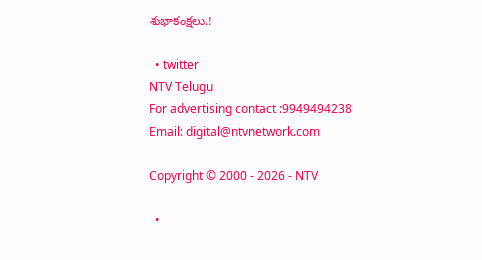శుభాకంక్షలు.!

  • twitter
NTV Telugu
For advertising contact :9949494238
Email: digital@ntvnetwork.com

Copyright © 2000 - 2026 - NTV

  •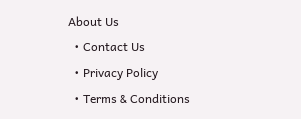About Us
  • Contact Us
  • Privacy Policy
  • Terms & Conditions